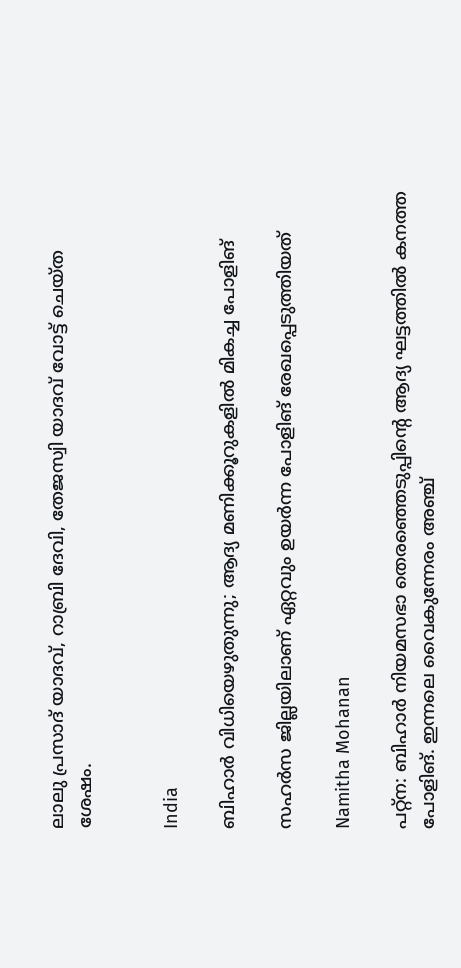ലാലു പ്രസാദ് യാദവ്, റാബ്രി ദേവി, തേജസ്വി യാദവ് വോട്ട് ചെയ്ത ശേഷം.


India

ബിഹാർ‌ വിധിയെഴുതുന്നു; ആദ്യ മണിക്കൂറുകളിൽ മികച്ച പോളിങ്

സഹർസ ജില്ലയിലാണ് ഏറ്റവും ഉയർന്ന പോളിങ് രേഖപ്പെടുത്തിയത്

Namitha Mohanan

പറ്റ്ന: ബിഹാര്‍ നിയമസഭാ തെരഞ്ഞെടുപ്പിന്‍റെ ആദ്യ ഘട്ടത്തില്‍ കനത്ത പോളിങ്. ഇന്നലെ വൈകുന്നേരം അഞ്ച്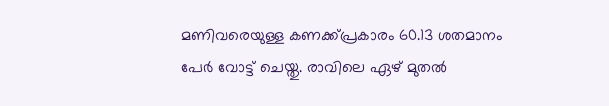മണിവരെയുള്ള കണക്ക്പ്രകാരം 60.13 ശതമാനം പേര്‍ വോട്ട് ചെയ്തു. രാവിലെ ഏഴ് മുതല്‍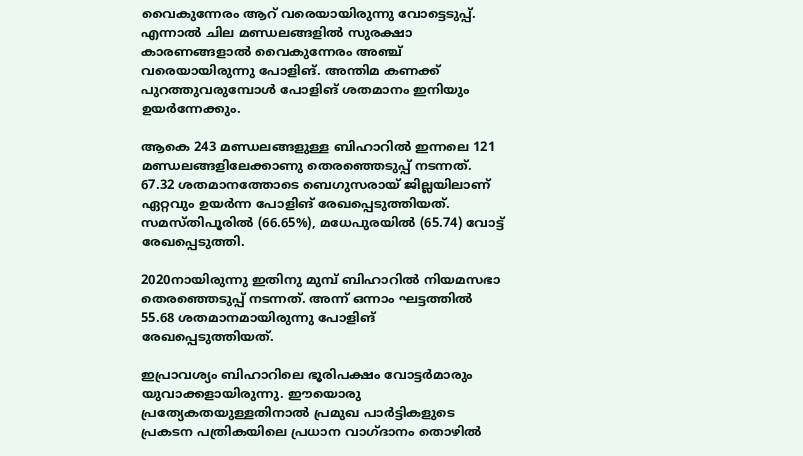വൈകുന്നേരം ആറ് വരെയായിരുന്നു വോട്ടെടുപ്പ്. എന്നാല്‍ ചില മണ്ഡലങ്ങളില്‍ സുരക്ഷാ കാരണങ്ങളാല്‍ വൈകുന്നേരം അഞ്ച് വരെയായിരുന്നു പോളിങ്. അന്തിമ കണക്ക് പുറത്തുവരുമ്പോള്‍ പോളിങ് ശതമാനം ഇനിയും ഉയര്‍ന്നേക്കും.

ആകെ 243 മണ്ഡലങ്ങളുള്ള ബിഹാറില്‍ ഇന്നലെ 121 മണ്ഡലങ്ങളിലേക്കാണു തെരഞ്ഞെടുപ്പ് നടന്നത്. 67.32 ശതമാനത്തോടെ ബെഗുസരായ് ജില്ലയിലാണ് ഏറ്റവും ഉയര്‍ന്ന പോളിങ് രേഖപ്പെടുത്തിയത്. സമസ്തിപൂരില്‍ (66.65%), മധേപുരയില്‍ (65.74) വോട്ട് രേഖപ്പെടുത്തി.

2020നായിരുന്നു ഇതിനു മുമ്പ് ബിഹാറില്‍ നിയമസഭാ തെരഞ്ഞെടുപ്പ് നടന്നത്. അന്ന് ഒന്നാം ഘട്ടത്തില്‍ 55.68 ശതമാനമായിരുന്നു പോളിങ് രേഖപ്പെടുത്തിയത്.

ഇപ്രാവശ്യം ബിഹാറിലെ ഭൂരിപക്ഷം വോട്ടര്‍മാരും യുവാക്കളായിരുന്നു. ഈയൊരു പ്രത്യേകതയുള്ളതിനാല്‍ പ്രമുഖ പാര്‍ട്ടികളുടെ പ്രകടന പത്രികയിലെ പ്രധാന വാഗ്ദാനം തൊഴില്‍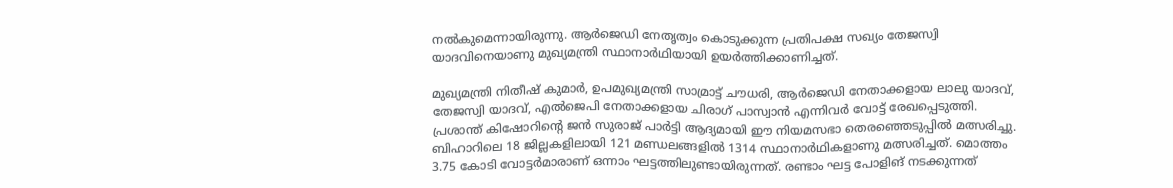നല്‍കുമെന്നായിരുന്നു. ആര്‍ജെഡി നേതൃത്വം കൊടുക്കുന്ന പ്രതിപക്ഷ സഖ്യം തേജസ്വി യാദവിനെയാണു മുഖ്യമന്ത്രി സ്ഥാനാര്‍ഥിയായി ഉയര്‍ത്തിക്കാണിച്ചത്.

മുഖ്യമന്ത്രി നിതീഷ് കുമാര്‍, ഉപമുഖ്യമന്ത്രി സാമ്രാട്ട് ചൗധരി, ആര്‍ജെഡി നേതാക്കളായ ലാലു യാദവ്, തേജസ്വി യാദവ്, എല്‍ജെപി നേതാക്കളായ ചിരാഗ് പാസ്വാന്‍ എന്നിവര്‍ വോട്ട് രേഖപ്പെടുത്തി. പ്രശാന്ത് കിഷോറിന്‍റെ ജന്‍ സുരാജ് പാര്‍ട്ടി ആദ്യമായി ഈ നിയമസഭാ തെരഞ്ഞെടുപ്പില്‍ മത്സരിച്ചു. ബിഹാറിലെ 18 ജില്ലകളിലായി 121 മണ്ഡലങ്ങളില്‍ 1314 സ്ഥാനാര്‍ഥികളാണു മത്സരിച്ചത്. മൊത്തം 3.75 കോടി വോട്ടര്‍മാരാണ് ഒന്നാം ഘട്ടത്തിലുണ്ടായിരുന്നത്. രണ്ടാം ഘട്ട പോളിങ് നടക്കുന്നത്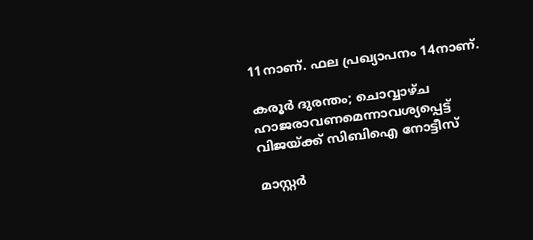11നാണ്. ഫല പ്രഖ്യാപനം 14നാണ്.

കരൂർ ദുരന്തം; ചൊവ്വാഴ്ച ഹാജരാവണമെന്നാവശ്യപ്പെട്ട് വിജയ്ക്ക് സിബിഐ നോട്ടീസ്

മാസ്റ്റർ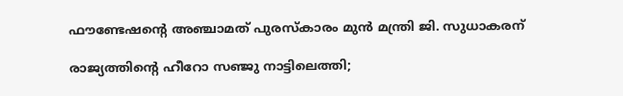ഫൗണ്ടേഷന്‍റെ അഞ്ചാമത് പുരസ്കാരം മുൻ മന്ത്രി ജി. സുധാകരന്

രാജ്യത്തിന്‍റെ ഹീറോ സഞ്ജു നാട്ടിലെത്തി;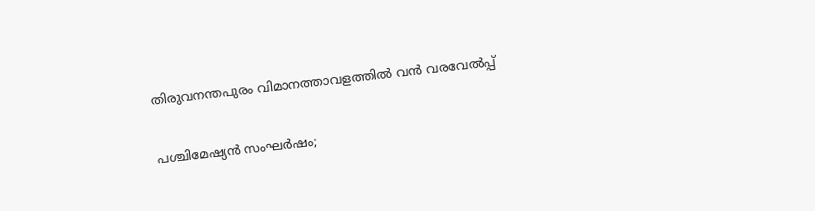തിരുവനന്തപുരം വിമാനത്താവളത്തിൽ വൻ വരവേൽപ്പ്

പശ്ചിമേഷ്യൻ സംഘർഷം;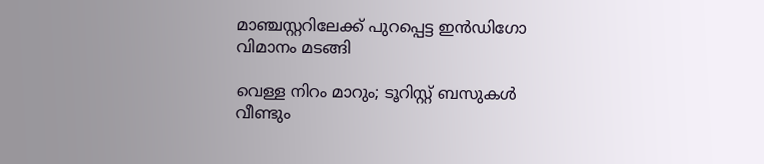മാഞ്ചസ്റ്ററിലേക്ക് പുറപ്പെട്ട ഇൻഡിഗോ വിമാനം മടങ്ങി

വെള്ള നിറം മാറും; ടൂറിസ്റ്റ് ബസുകൾ വീണ്ടും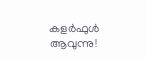കളർഫുൾ ആവുന്നു!